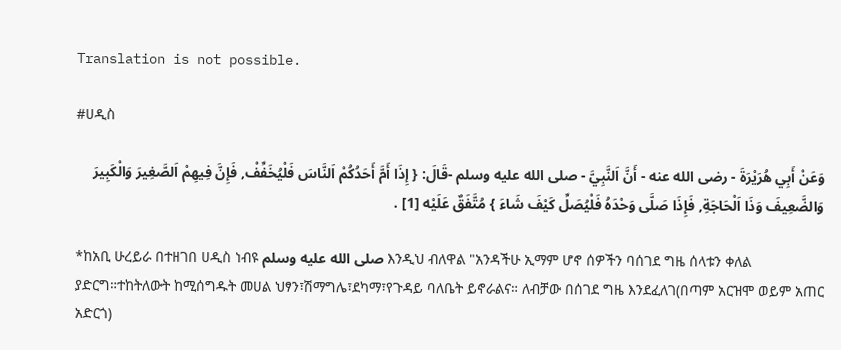Translation is not possible.

#ሀዲስ

وَعَنْ أَبِي هُرَيْرَةَ - رضى الله عنه - أَنَّ اَلنَّبِيَّ - صلى الله عليه وسلم -قَالَ: { إِذَا أَمَّ أَحَدُكُمْ اَلنَّاسَ فَلْيُخَفِّفْ, فَإِنَّ فِيهِمْ اَلصَّغِيرَ وَالْكَبِيرَ وَالضَّعِيفَ وَذَا اَلْحَاجَةِ, فَإِذَا صَلَّى وَحْدَهُ فَلْيُصَلِّ كَيْفَ شَاءَ } مُتَّفَقٌ عَلَيْه [1] .

*ከአቢ ሁረይራ በተዘገበ ሀዲስ ነብዩ صلى الله عليه وسلم እንዲህ ብለዋል "አንዳችሁ ኢማም ሆኖ ሰዎችን ባሰገደ ግዜ ሰላቱን ቀለል ያድርግ።ተከትለውት ከሚሰግዱት መሀል ህፃን፣ሽማግሌ፣ደካማ፣የጉዳይ ባለቤት ይኖራልና። ለብቻው በሰገደ ግዜ እንደፈለገ(በጣም አርዝሞ ወይም አጠር አድርጎ)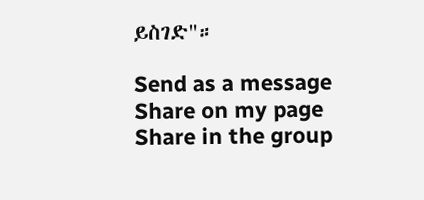ይስገድ"።

Send as a message
Share on my page
Share in the group